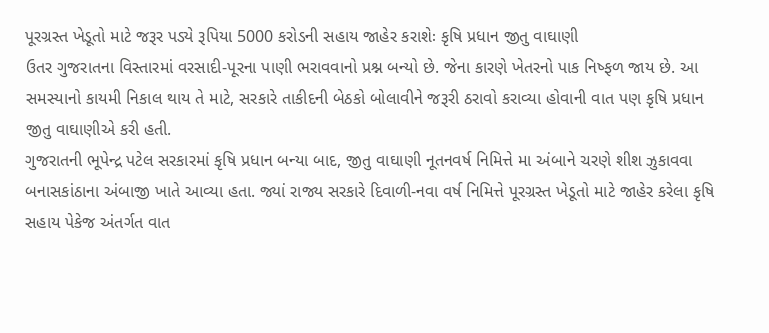પૂરગ્રસ્ત ખેડૂતો માટે જરૂર પડ્યે રૂપિયા 5000 કરોડની સહાય જાહેર કરાશેઃ કૃષિ પ્રધાન જીતુ વાઘાણી
ઉતર ગુજરાતના વિસ્તારમાં વરસાદી-પૂરના પાણી ભરાવવાનો પ્રશ્ન બન્યો છે. જેના કારણે ખેતરનો પાક નિષ્ફળ જાય છે. આ સમસ્યાનો કાયમી નિકાલ થાય તે માટે, સરકારે તાકીદની બેઠકો બોલાવીને જરૂરી ઠરાવો કરાવ્યા હોવાની વાત પણ કૃષિ પ્રધાન જીતુ વાઘાણીએ કરી હતી.
ગુજરાતની ભૂપેન્દ્ર પટેલ સરકારમાં કૃષિ પ્રધાન બન્યા બાદ, જીતુ વાઘાણી નૂતનવર્ષ નિમિત્તે મા અંબાને ચરણે શીશ ઝુકાવવા બનાસકાંઠાના અંબાજી ખાતે આવ્યા હતા. જ્યાં રાજ્ય સરકારે દિવાળી-નવા વર્ષ નિમિત્તે પૂરગ્રસ્ત ખેડૂતો માટે જાહેર કરેલા કૃષિ સહાય પેકેજ અંતર્ગત વાત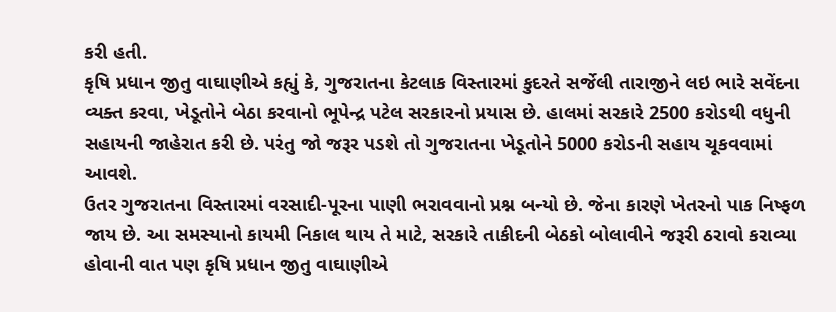કરી હતી.
કૃષિ પ્રધાન જીતુ વાઘાણીએ કહ્યું કે, ગુજરાતના કેટલાક વિસ્તારમાં કુદરતે સર્જેલી તારાજીને લઇ ભારે સવેંદના વ્યક્ત કરવા, ખેડૂતોને બેઠા કરવાનો ભૂપેન્દ્ર પટેલ સરકારનો પ્રયાસ છે. હાલમાં સરકારે 2500 કરોડથી વધુની સહાયની જાહેરાત કરી છે. પરંતુ જો જરૂર પડશે તો ગુજરાતના ખેડૂતોને 5000 કરોડની સહાય ચૂકવવામાં આવશે.
ઉતર ગુજરાતના વિસ્તારમાં વરસાદી-પૂરના પાણી ભરાવવાનો પ્રશ્ન બન્યો છે. જેના કારણે ખેતરનો પાક નિષ્ફળ જાય છે. આ સમસ્યાનો કાયમી નિકાલ થાય તે માટે, સરકારે તાકીદની બેઠકો બોલાવીને જરૂરી ઠરાવો કરાવ્યા હોવાની વાત પણ કૃષિ પ્રધાન જીતુ વાઘાણીએ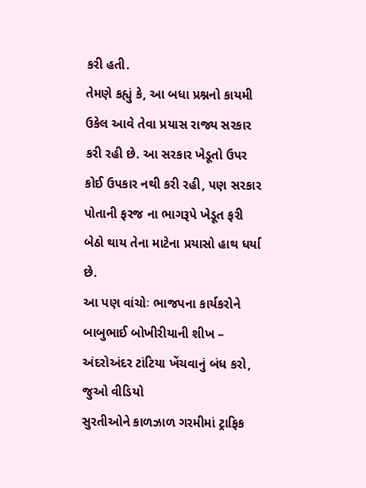કરી હતી.
તેમણે કહ્યું કે, આ બધા પ્રશ્નનો કાયમી ઉકેલ આવે તેવા પ્રયાસ રાજ્ય સરકાર કરી રહી છે. આ સરકાર ખેડૂતો ઉપર કોઈ ઉપકાર નથી કરી રહી, પણ સરકાર પોતાની ફરજ ના ભાગરૂપે ખેડૂત ફરી બેઠો થાય તેના માટેના પ્રયાસો હાથ ધર્યા છે.
આ પણ વાંચોઃ ભાજપના કાર્યકરોને બાબુભાઈ બોખીરીયાની શીખ – અંદરોઅંદર ટાંટિયા ખેંચવાનું બંધ કરો, જુઓ વીડિયો
સુરતીઓને કાળઝાળ ગરમીમાં ટ્રાફિક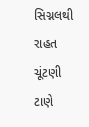સિગ્નલથી રાહત
ચૂંટણી ટાણે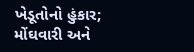ખેડૂતોનો હુંકાર; મોંઘવારી અને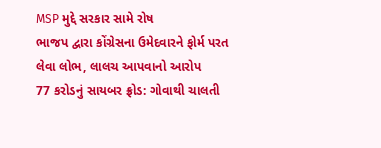MSP મુદ્દે સરકાર સામે રોષ
ભાજપ દ્વારા કોંગ્રેસના ઉમેદવારને ફોર્મ પરત લેવા લોભ, લાલચ આપવાનો આરોપ
77 કરોડનું સાયબર ફ્રોડ: ગોવાથી ચાલતી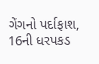ગેંગનો પર્દાફાશ, 16ની ધરપકડ